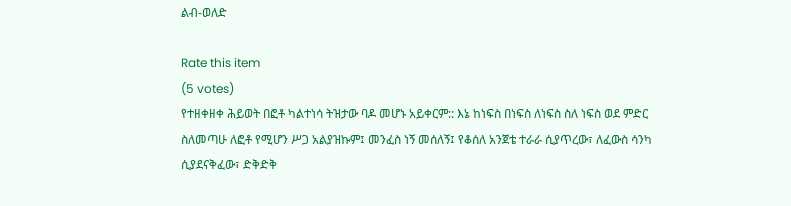ልብ-ወለድ

Rate this item
(5 votes)
የተዘቀዘቀ ሕይወት በፎቶ ካልተነሳ ትዝታው ባዶ መሆኑ አይቀርም:: እኔ ከነፍስ በነፍስ ለነፍስ ስለ ነፍስ ወደ ምድር ስለመጣሁ ለፎቶ የሚሆን ሥጋ አልያዝኩም፤ መንፈስ ነኝ መሰለኝ፤ የቆሰለ አንጀቴ ተራራ ሲያጥረው፣ ለፈውስ ሳንካ ሲያደናቅፈው፣ ድቅድቅ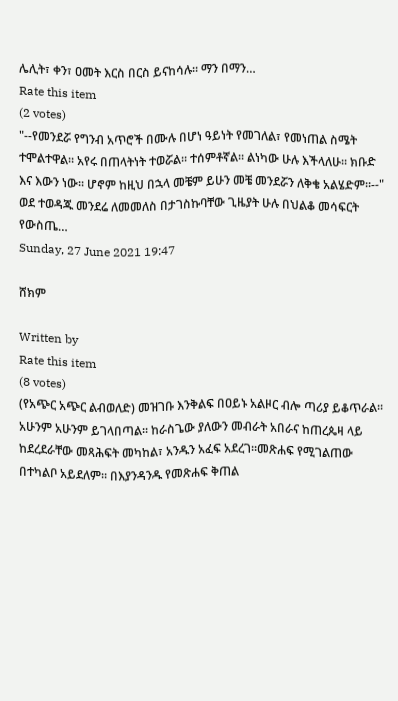ሌሊት፣ ቀን፣ ዐመት እርስ በርስ ይናከሳሉ። ማን በማን…
Rate this item
(2 votes)
"--የመንደሯ የግንብ አጥሮች በሙሉ በሆነ ዓይነት የመገለል፣ የመነጠል ስሜት ተሞልተዋል፡፡ አየሩ በጠላትነት ተወሯል፡፡ ተሰምቶኛል፡፡ ልነካው ሁሉ እችላለሁ፡፡ ክቡድ እና እውን ነው፡፡ ሆኖም ከዚህ በኋላ መቼም ይሁን መቼ መንደሯን ለቅቄ አልሄድም፡፡--" ወደ ተወዳጁ መንደሬ ለመመለስ በታገስኩባቸው ጊዜያት ሁሉ በህልቆ መሳፍርት የውስጤ…
Sunday, 27 June 2021 19:47

ሸክም

Written by
Rate this item
(8 votes)
(የአጭር አጭር ልብወለድ) መዝገቡ እንቅልፍ በዐይኑ አልዞር ብሎ ጣሪያ ይቆጥራል፡፡ አሁንም አሁንም ይገላበጣል፡፡ ከራስጌው ያለውን መብራት አበራና ከጠረጴዛ ላይ ከደረደራቸው መጻሕፍት መካከል፣ አንዱን አፈፍ አደረገ፡፡መጽሐፍ የሚገልጠው በተካልቦ አይደለም። በእያንዳንዱ የመጽሐፍ ቅጠል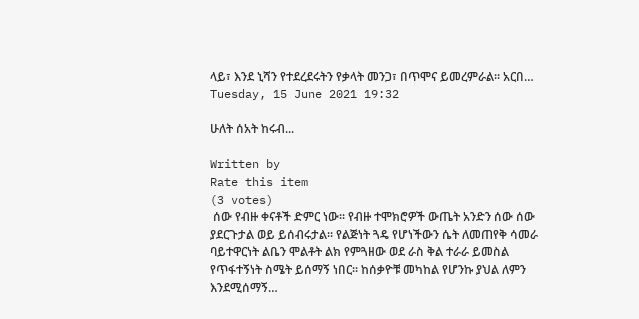ላይ፣ እንደ ኒሻን የተደረደሩትን የቃላት መንጋ፣ በጥሞና ይመረምራል፡፡ አርበ…
Tuesday, 15 June 2021 19:32

ሁለት ሰአት ከሩብ...

Written by
Rate this item
(3 votes)
 ሰው የብዙ ቀናቶች ድምር ነው፡፡ የብዙ ተሞክሮዎች ውጤት አንድን ሰው ሰው ያደርጉታል ወይ ይሰብሩታል፡፡ የልጅነት ጓዴ የሆነችውን ሴት ለመጠየቅ ሳመራ ባይተዋርነት ልቤን ሞልቶት ልክ የምጓዘው ወደ ራስ ቅል ተራራ ይመስል የጥፋተኝነት ስሜት ይሰማኝ ነበር፡፡ ከሰቃዮቹ መካከል የሆንኩ ያህል ለምን እንደሚሰማኝ…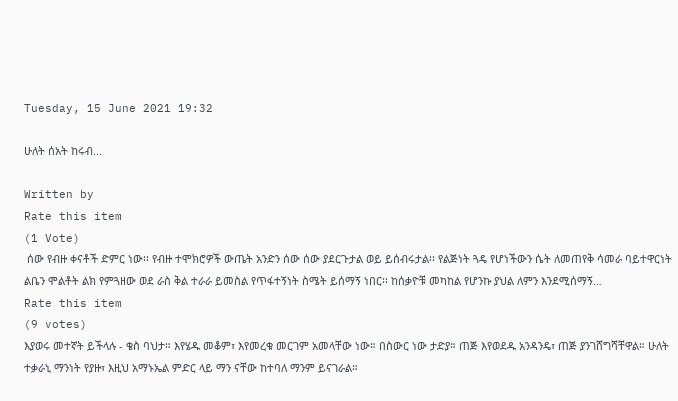Tuesday, 15 June 2021 19:32

ሁለት ሰአት ከሩብ...

Written by
Rate this item
(1 Vote)
 ሰው የብዙ ቀናቶች ድምር ነው፡፡ የብዙ ተሞክሮዎች ውጤት አንድን ሰው ሰው ያደርጉታል ወይ ይሰብሩታል፡፡ የልጅነት ጓዴ የሆነችውን ሴት ለመጠየቅ ሳመራ ባይተዋርነት ልቤን ሞልቶት ልክ የምጓዘው ወደ ራስ ቅል ተራራ ይመስል የጥፋተኝነት ስሜት ይሰማኝ ነበር፡፡ ከሰቃዮቹ መካከል የሆንኩ ያህል ለምን እንደሚሰማኝ…
Rate this item
(9 votes)
እያወሩ መተኛት ይችላሉ - ቄስ ባህታ። እየሄዱ መቆም፣ እየመረቁ መርገም አመላቸው ነው። በስውር ነው ታድያ። ጠጅ እየወደዱ አንዳንዴ፣ ጠጅ ያንገሸግሻቸዋል። ሁለት ተቃራኒ ማንነት የያዙ፣ እዚህ አማኑኤል ምድር ላይ ማን ናቸው ከተባለ ማንም ይናገራል።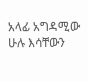አላፊ አግዳሚው ሁሉ እሳቸውን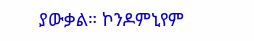ያውቃል። ኮንዶምኒየም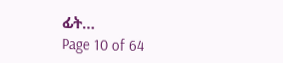ፊት…
Page 10 of 64